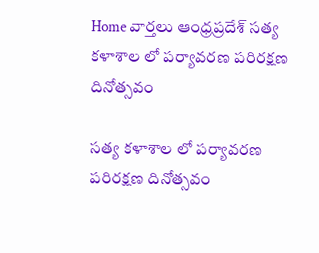Home వార్తలు ఆంధ్రప్రదేశ్‌ సత్య కళాశాల లో పర్యావరణ పరిరక్షణ దినోత్సవం

సత్య కళాశాల లో పర్యావరణ పరిరక్షణ దినోత్సవం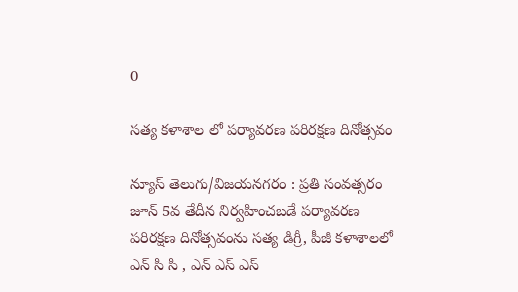0

సత్య కళాశాల లో పర్యావరణ పరిరక్షణ దినోత్సవం

న్యూస్ తెలుగు/విజయనగరం : ప్రతి సంవత్సరం జూన్ 5వ తేదీన నిర్వహించబడే పర్యావరణ పరిరక్షణ దినోత్సవంను సత్య డిగ్రీ, పీజీ కళాశాలలో ఎన్ సి సి , ఎన్ ఎస్ ఎస్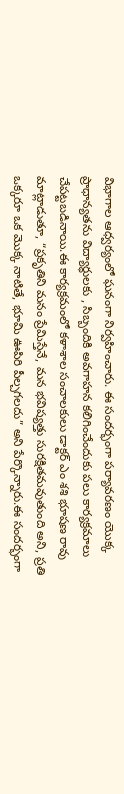విభాగాల ఆధ్వర్యంలో ఘనంగా నిర్వహించారు. ఈ సందర్భంగా పర్యావరణం యొక్క ప్రాధాన్యతను విద్యార్థులకు , సిబ్బందికి అవగాహన కలిగించేందుకు పలు కార్యక్రమాలు చేపట్టబడినాయి.ఈ కార్యక్రమంలో కళాశాల సంచాలకులు డాక్టర్ ఎం శశి భూషణ రావు మాట్లాడుతూ, “ప్రకృతిని మనం ప్రేమిస్తేనే, మన భవిష్యత్తు సురక్షితమవుతుంది అని, ప్రతి ఒక్కరూ ఒక మొక్క నాటితే, భూమి ఊపిరి పీల్చగలదు” అని పేర్కొన్నారు.ఈ సందర్భంగా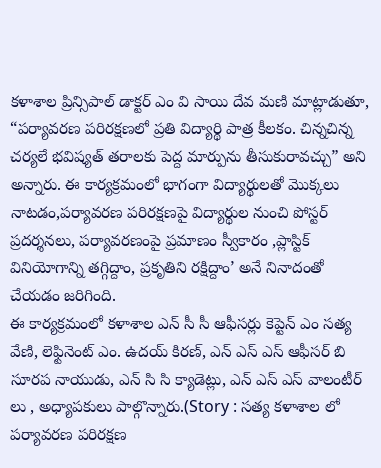కళాశాల ప్రిన్సిపాల్ డాక్టర్ ఎం వి సాయి దేవ మణి మాట్లాడుతూ, “పర్యావరణ పరిరక్షణలో ప్రతి విద్యార్థి పాత్ర కీలకం. చిన్నచిన్న చర్యలే భవిష్యత్ తరాలకు పెద్ద మార్పును తీసుకురావచ్చు” అని అన్నారు. ఈ కార్యక్రమంలో భాగంగా విద్యార్థులతో మొక్కలు నాటడం,పర్యావరణ పరిరక్షణపై విద్యార్థుల నుంచి పోస్టర్ ప్రదర్శనలు, పర్యావరణంపై ప్రమాణం స్వీకారం ,ప్లాస్టిక్ వినియోగాన్ని తగ్గిద్దాం, ప్రకృతిని రక్షిద్దాం’ అనే నినాదంతో చేయడం జరిగింది.
ఈ కార్యక్రమంలో కళాశాల ఎన్ సీ సీ ఆఫీసర్లు కెప్టెన్ ఎం సత్య వేణి, లెఫ్టినెంట్ ఎం. ఉదయ్ కిరణ్, ఎన్ ఎస్ ఎస్ ఆఫీసర్ బి సూరప నాయుడు, ఎన్ సి సి క్యాడెట్లు, ఎన్ ఎస్ ఎస్ వాలంటీర్ లు , అధ్యాపకులు పాల్గొన్నారు.(Story : సత్య కళాశాల లో పర్యావరణ పరిరక్షణ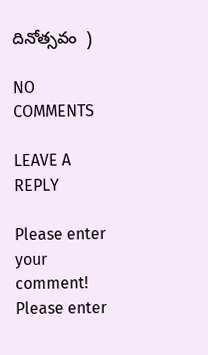దినోత్సవం  )

NO COMMENTS

LEAVE A REPLY

Please enter your comment!
Please enter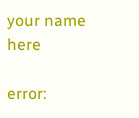your name here

error: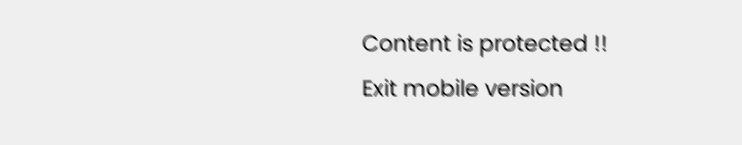Content is protected !!
Exit mobile version